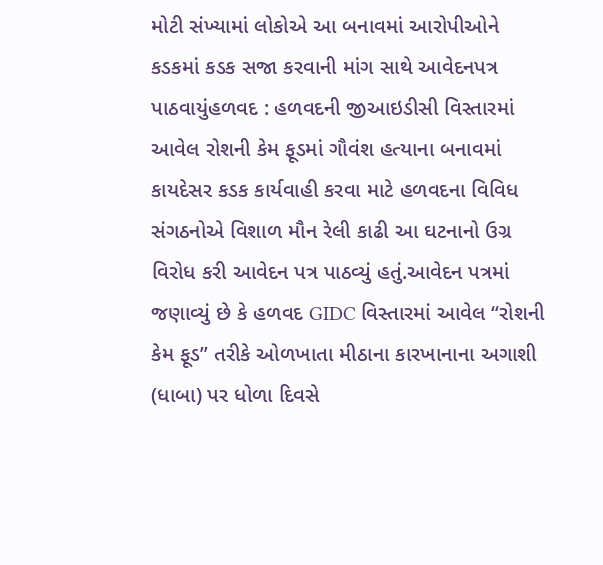મોટી સંખ્યામાં લોકોએ આ બનાવમાં આરોપીઓને કડકમાં કડક સજા કરવાની માંગ સાથે આવેદનપત્ર પાઠવાયુંહળવદ : હળવદની જીઆઇડીસી વિસ્તારમાં આવેલ રોશની કેમ ફૂડમાં ગૌવંશ હત્યાના બનાવમાં કાયદેસર કડક કાર્યવાહી કરવા માટે હળવદના વિવિધ સંગઠનોએ વિશાળ મૌન રેલી કાઢી આ ઘટનાનો ઉગ્ર વિરોધ કરી આવેદન પત્ર પાઠવ્યું હતું.આવેદન પત્રમાં જણાવ્યું છે કે હળવદ GIDC વિસ્તારમાં આવેલ “રોશની કેમ ફૂડ” તરીકે ઓળખાતા મીઠાના કારખાનાના અગાશી (ધાબા) પર ધોળા દિવસે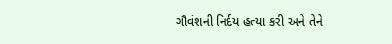ગૌવંશની નિર્દય હત્યા કરી અને તેને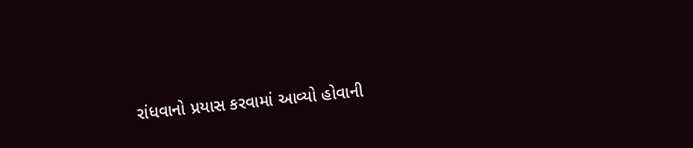રાંધવાનો પ્રયાસ કરવામાં આવ્યો હોવાની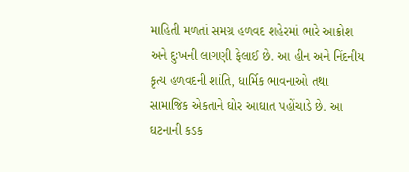માહિતી મળતાં સમગ્ર હળવદ શહેરમાં ભારે આક્રોશ અને દુઃખની લાગણી ફેલાઈ છે. આ હીન અને નિંદનીય કૃત્ય હળવદની શાંતિ, ધાર્મિક ભાવનાઓ તથા સામાજિક એકતાને ઘોર આઘાત પહોંચાડે છે. આ ઘટનાની કડક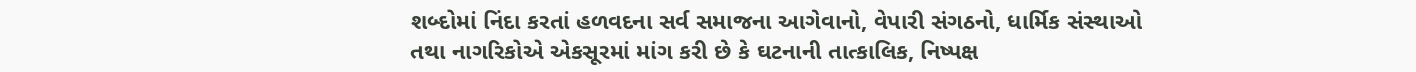શબ્દોમાં નિંદા કરતાં હળવદના સર્વ સમાજના આગેવાનો, વેપારી સંગઠનો, ધાર્મિક સંસ્થાઓ તથા નાગરિકોએ એકસૂરમાં માંગ કરી છે કે ઘટનાની તાત્કાલિક, નિષ્પક્ષ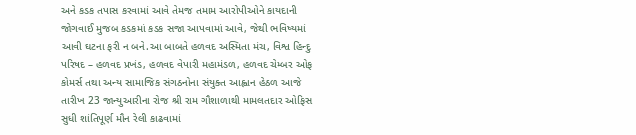અને કડક તપાસ કરવામાં આવે તેમજ તમામ આરોપીઓને કાયદાની જોગવાઈ મુજબ કડકમાં કડક સજા આપવામાં આવે, જેથી ભવિષ્યમાં આવી ઘટના ફરી ન બને.આ બાબતે હળવદ અસ્મિતા મંચ, વિશ્વ હિન્દુ પરિષદ – હળવદ પ્રખંડ, હળવદ વેપારી મહામંડળ, હળવદ ચેમ્બર ઓફ કોમર્સ તથા અન્ય સામાજિક સંગઠનોના સંયુક્ત આહ્વાન હેઠળ આજે તારીખ 23 જાન્યુઆરીના રોજ શ્રી રામ ગૌશાળાથી મામલતદાર ઓફિસ સુધી શાંતિપૂર્ણ મૌન રેલી કાઢવામાં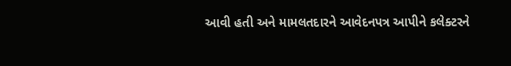આવી હતી અને મામલતદારને આવેદનપત્ર આપીને કલેક્ટરને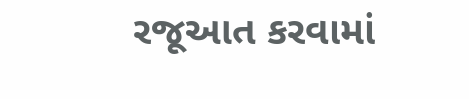રજૂઆત કરવામાં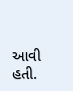આવી હતી.